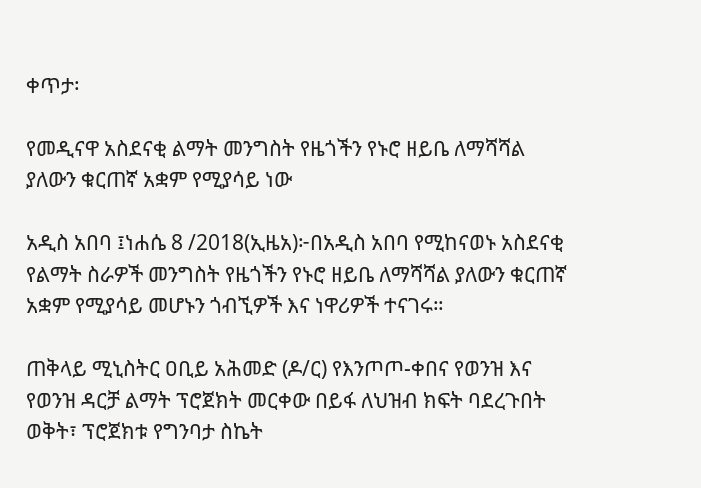ቀጥታ፡

የመዲናዋ አስደናቂ ልማት መንግስት የዜጎችን የኑሮ ዘይቤ ለማሻሻል ያለውን ቁርጠኛ አቋም የሚያሳይ ነው

አዲስ አበባ ፤ነሐሴ 8 /2018(ኢዜአ)፦በአዲስ አበባ የሚከናወኑ አስደናቂ የልማት ስራዎች መንግስት የዜጎችን የኑሮ ዘይቤ ለማሻሻል ያለውን ቁርጠኛ አቋም የሚያሳይ መሆኑን ጎብኚዎች እና ነዋሪዎች ተናገሩ።

ጠቅላይ ሚኒስትር ዐቢይ አሕመድ (ዶ/ር) የእንጦጦ-ቀበና የወንዝ እና የወንዝ ዳርቻ ልማት ፕሮጀክት መርቀው በይፋ ለህዝብ ክፍት ባደረጉበት ወቅት፣ ፕሮጀክቱ የግንባታ ስኬት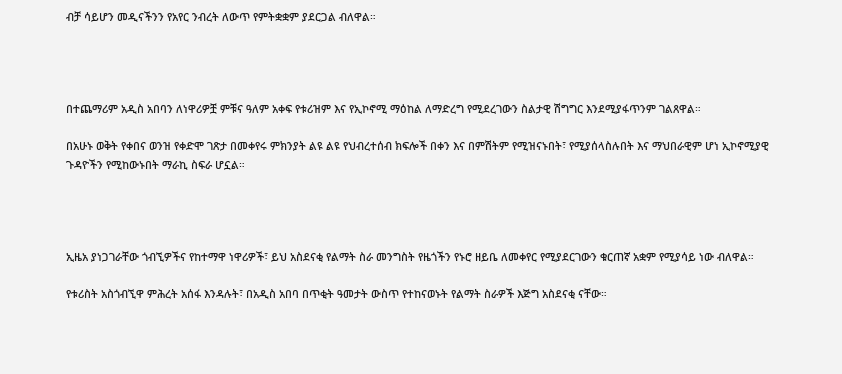ብቻ ሳይሆን መዲናችንን የአየር ንብረት ለውጥ የምትቋቋም ያደርጋል ብለዋል።




በተጨማሪም አዲስ አበባን ለነዋሪዎቿ ምቹና ዓለም አቀፍ የቱሪዝም እና የኢኮኖሚ ማዕከል ለማድረግ የሚደረገውን ስልታዊ ሽግግር እንደሚያፋጥንም ገልጸዋል።

በአሁኑ ወቅት የቀበና ወንዝ የቀድሞ ገጽታ በመቀየሩ ምክንያት ልዩ ልዩ የህብረተሰብ ክፍሎች በቀን እና በምሽትም የሚዝናኑበት፣ የሚያሰላስሉበት እና ማህበራዊም ሆነ ኢኮኖሚያዊ ጉዳዮችን የሚከውኑበት ማራኪ ስፍራ ሆኗል።




ኢዜአ ያነጋገራቸው ጎብኚዎችና የከተማዋ ነዋሪዎች፣ ይህ አስደናቂ የልማት ስራ መንግስት የዜጎችን የኑሮ ዘይቤ ለመቀየር የሚያደርገውን ቁርጠኛ አቋም የሚያሳይ ነው ብለዋል።

የቱሪስት አስጎብኚዋ ምሕረት አሰፋ እንዳሉት፣ በአዲስ አበባ በጥቂት ዓመታት ውስጥ የተከናወኑት የልማት ስራዎች እጅግ አስደናቂ ናቸው።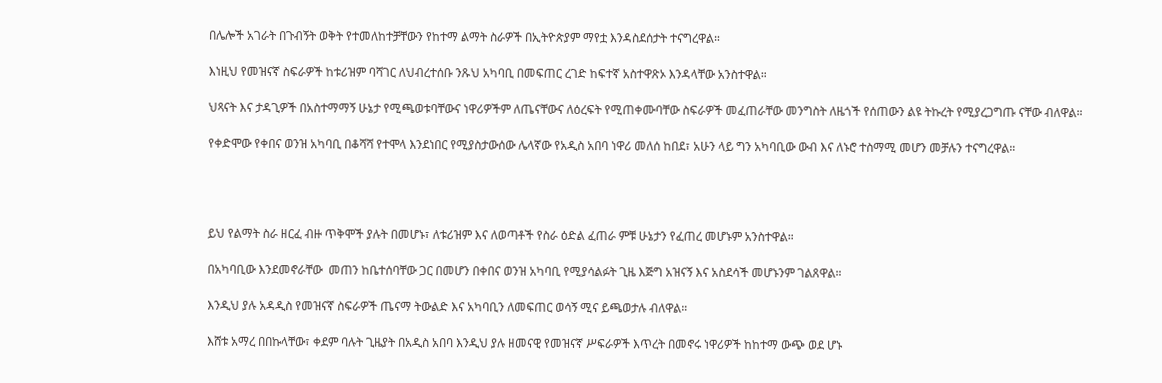በሌሎች አገራት በጉብኝት ወቅት የተመለከተቻቸውን የከተማ ልማት ስራዎች በኢትዮጵያም ማየቷ እንዳስደሰታት ተናግረዋል።

እነዚህ የመዝናኛ ስፍራዎች ከቱሪዝም ባሻገር ለህብረተሰቡ ንጹህ አካባቢ በመፍጠር ረገድ ከፍተኛ አስተዋጽኦ እንዳላቸው አንስተዋል።

ህጻናት እና ታዳጊዎች በአስተማማኝ ሁኔታ የሚጫወቱባቸውና ነዋሪዎችም ለጤናቸውና ለዕረፍት የሚጠቀሙባቸው ስፍራዎች መፈጠራቸው መንግስት ለዜጎች የሰጠውን ልዩ ትኩረት የሚያረጋግጡ ናቸው ብለዋል።

የቀድሞው የቀበና ወንዝ አካባቢ በቆሻሻ የተሞላ እንደነበር የሚያስታውሰው ሌላኛው የአዲስ አበባ ነዋሪ መለሰ ከበደ፣ አሁን ላይ ግን አካባቢው ውብ እና ለኑሮ ተስማሚ መሆን መቻሉን ተናግረዋል።




ይህ የልማት ስራ ዘርፈ ብዙ ጥቅሞች ያሉት በመሆኑ፣ ለቱሪዝም እና ለወጣቶች የስራ ዕድል ፈጠራ ምቹ ሁኔታን የፈጠረ መሆኑም አንስተዋል።

በአካባቢው እንደመኖራቸው  መጠን ከቤተሰባቸው ጋር በመሆን በቀበና ወንዝ አካባቢ የሚያሳልፉት ጊዜ እጅግ አዝናኝ እና አስደሳች መሆኑንም ገልጸዋል።

እንዲህ ያሉ አዳዲስ የመዝናኛ ስፍራዎች ጤናማ ትውልድ እና አካባቢን ለመፍጠር ወሳኝ ሚና ይጫወታሉ ብለዋል።

እሸቱ አማረ በበኩላቸው፣ ቀደም ባሉት ጊዜያት በአዲስ አበባ እንዲህ ያሉ ዘመናዊ የመዝናኛ ሥፍራዎች እጥረት በመኖሩ ነዋሪዎች ከከተማ ውጭ ወደ ሆኑ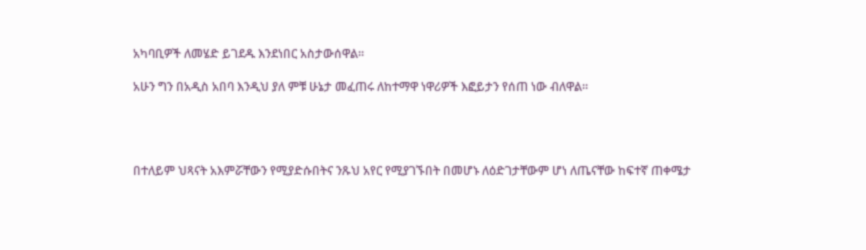አካባቢዎች ለመሄድ ይገደዱ እንደነበር አስታውሰዋል።

አሁን ግን በአዲስ አበባ እንዲህ ያለ ምቹ ሁኔታ መፈጠሩ ለከተማዋ ነዋሪዎች እፎይታን የሰጠ ነው ብለዋል።




በተለይም ህጻናት አእምሯቸውን የሚያድሱበትና ንጹህ አየር የሚያገኙበት በመሆኑ ለዕድገታቸውም ሆነ ለጤናቸው ከፍተኛ ጠቀሜታ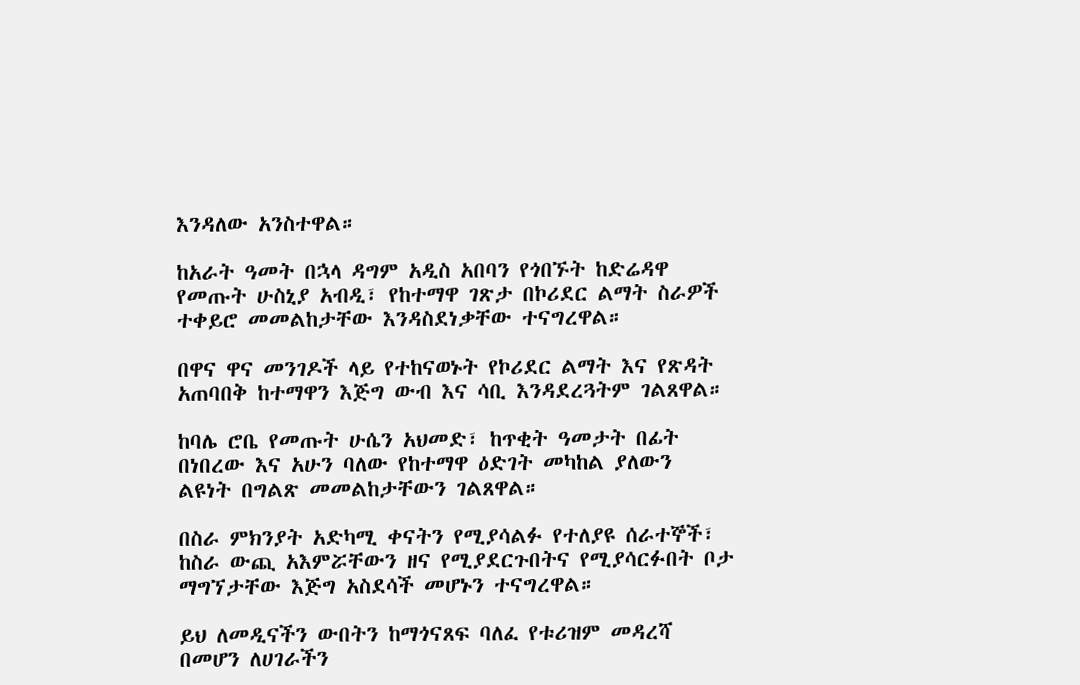እንዳለው አንስተዋል።

ከአራት ዓመት በኋላ ዳግም አዲስ አበባን የጎበኙት ከድሬዳዋ የመጡት ሁስኒያ አብዲ፣ የከተማዋ ገጽታ በኮሪደር ልማት ስራዎች ተቀይሮ መመልከታቸው እንዳስደነቃቸው ተናግረዋል።

በዋና ዋና መንገዶች ላይ የተከናወኑት የኮሪደር ልማት እና የጽዳት አጠባበቅ ከተማዋን እጅግ ውብ እና ሳቢ እንዳደረጓትም ገልጸዋል።

ከባሌ ሮቤ የመጡት ሁሴን አህመድ፣ ከጥቂት ዓመታት በፊት በነበረው እና አሁን ባለው የከተማዋ ዕድገት መካከል ያለውን ልዩነት በግልጽ መመልከታቸውን ገልጸዋል።

በስራ ምክንያት አድካሚ ቀናትን የሚያሳልፉ የተለያዩ ሰራተኞች፣ ከስራ ውጪ አእምሯቸውን ዘና የሚያደርጉበትና የሚያሳርፉበት ቦታ ማግኘታቸው እጅግ አስደሳች መሆኑን ተናግረዋል።

ይህ ለመዲናችን ውበትን ከማጎናጸፍ ባለፈ የቱሪዝም መዳረሻ በመሆን ለሀገራችን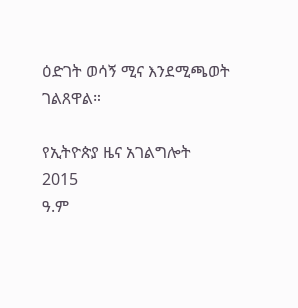ዕድገት ወሳኝ ሚና እንደሚጫወት ገልጸዋል።

የኢትዮጵያ ዜና አገልግሎት
2015
ዓ.ም